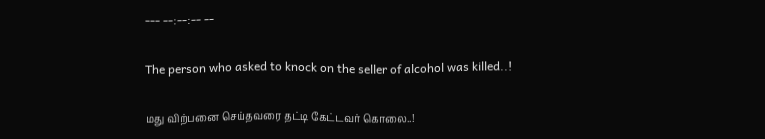--- --:--:-- --

The person who asked to knock on the seller of alcohol was killed..!

மது விற்பனை செய்தவரை தட்டி கேட்டவர் கொலை..!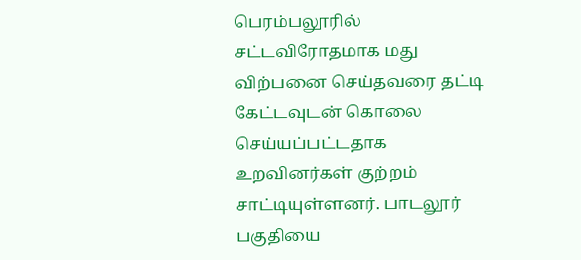பெரம்பலூரில் சட்டவிரோதமாக மது விற்பனை செய்தவரை தட்டி கேட்டவுடன் கொலை செய்யப்பட்டதாக உறவினர்கள் குற்றம் சாட்டியுள்ளனர். பாடலூர் பகுதியை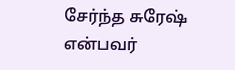சேர்ந்த சுரேஷ் என்பவர்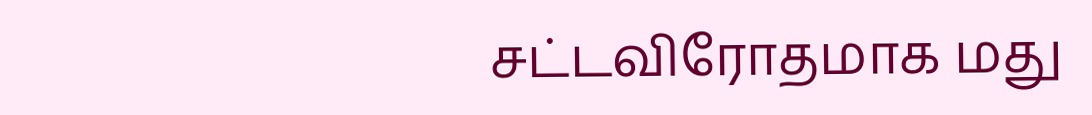சட்டவிரோதமாக மது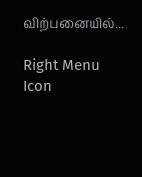விற்பனையில்...

Right Menu Icon